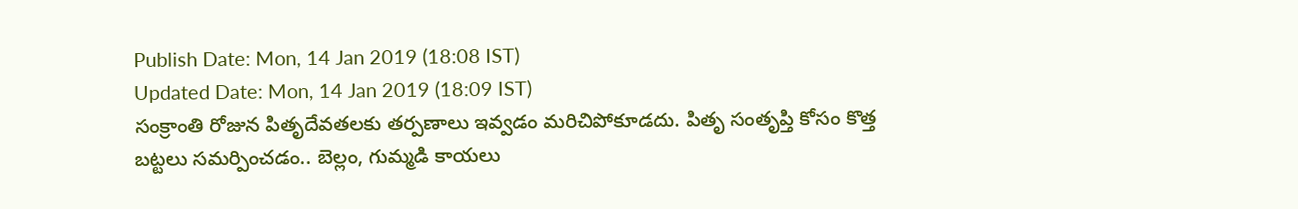Publish Date: Mon, 14 Jan 2019 (18:08 IST)
Updated Date: Mon, 14 Jan 2019 (18:09 IST)
సంక్రాంతి రోజున పితృదేవతలకు తర్పణాలు ఇవ్వడం మరిచిపోకూడదు. పితృ సంతృప్తి కోసం కొత్త బట్టలు సమర్పించడం.. బెల్లం, గుమ్మడి కాయలు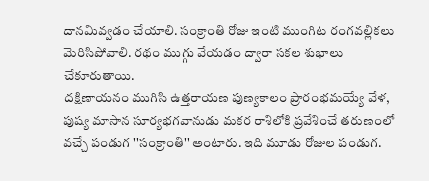దానమివ్వడం చేయాలి. సంక్రాంతి రోజు ఇంటి ముంగిట రంగవల్లికలు మెరిసిపోవాలి. రథం ముగ్గు వేయడం ద్వారా సకల శుభాలు చేకూరుతాయి.
దక్షిణాయనం ముగిసి ఉత్తరాయణ పుణ్యకాలం ప్రారంభమయ్యే వేళ, పుష్య మాసాన సూర్యభగవానుడు మకర రాశిలోకి ప్రవేశించే తరుణంలో వచ్చే పండుగ ''సంక్రాంతి'' అంటారు. ఇది మూడు రోజుల పండుగ.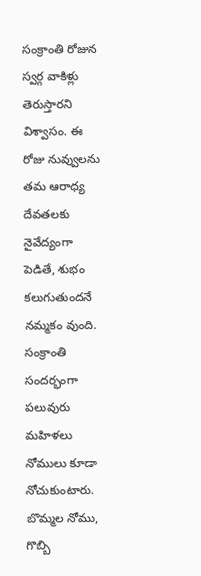సంక్రాంతి రోజున స్వర్గ వాకిళ్లు తెరుస్తారని విశ్వాసం. ఈ రోజు నువ్వులను తమ ఆరాధ్య దేవతలకు నైవేద్యంగా పెడితే, శుభం కలుగుతుందనే నమ్మకం వుంది. సంక్రాంతి సందర్భంగా పలువురు మహిళలు నోములు కూడా నోచుకుంటారు. బొమ్మల నోము, గొబ్బి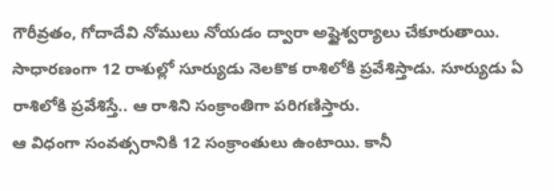గౌరీవ్రతం, గోదాదేవి నోములు నోయడం ద్వారా అష్టైశ్వర్యాలు చేకూరుతాయి. సాధారణంగా 12 రాశుల్లో సూర్యుడు నెలకొక రాశిలోకి ప్రవేశిస్తాడు. సూర్యుడు ఏ రాశిలోకి ప్రవేశిస్తే.. ఆ రాశిని సంక్రాంతిగా పరిగణిస్తారు.
ఆ విధంగా సంవత్సరానికి 12 సంక్రాంతులు ఉంటాయి. కానీ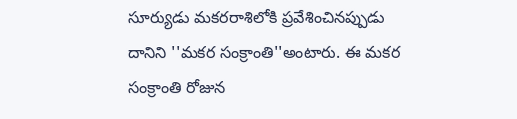సూర్యుడు మకరరాశిలోకి ప్రవేశించినప్పుడు దానిని ''మకర సంక్రాంతి''అంటారు. ఈ మకర సంక్రాంతి రోజున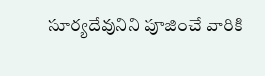సూర్యదేవునిని పూజించే వారికి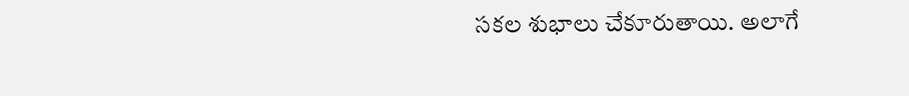సకల శుభాలు చేకూరుతాయి. అలాగే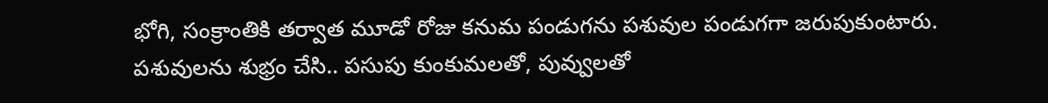భోగి, సంక్రాంతికి తర్వాత మూడో రోజు కనుమ పండుగను పశువుల పండుగగా జరుపుకుంటారు. పశువులను శుభ్రం చేసి.. పసుపు కుంకుమలతో, పువ్వులతో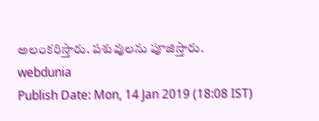అలంకరిస్తారు. పశువులను పూజిస్తారు.
webdunia
Publish Date: Mon, 14 Jan 2019 (18:08 IST)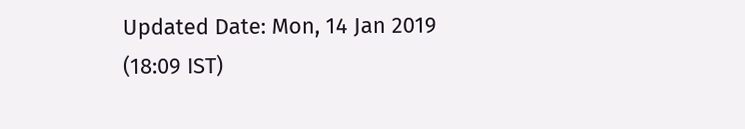Updated Date: Mon, 14 Jan 2019 (18:09 IST)